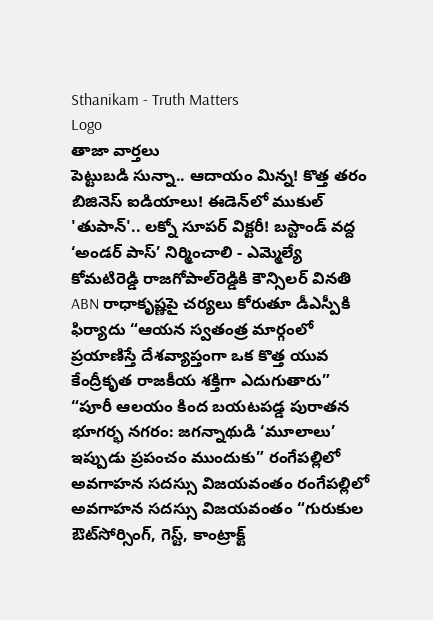Sthanikam - Truth Matters
Logo
తాజా వార్తలు
పెట్టుబడి సున్నా.. ఆదాయం మిన్న! కొత్త తరం బిజినెస్ ఐడియాలు! ఈడెన్‌లో ముకుల్ 'తుపాన్'.. లక్నో సూపర్ విక్టరీ! బస్టాండ్‌ వద్ద ‘అండర్‌ పాస్‌’ నిర్మించాలి - ఎమ్మెల్యే కోమటిరెడ్డి రాజగోపాల్‌రెడ్డికి కౌన్సిలర్‌ వినతి ABN రాధాకృష్ణపై చర్యలు కోరుతూ డీఎస్పీకి ఫిర్యాదు “ఆయన స్వతంత్ర మార్గంలో ప్రయాణిస్తే దేశవ్యాప్తంగా ఒక కొత్త యువ కేంద్రీకృత రాజకీయ శక్తిగా ఎదుగుతారు” “పూరీ ఆలయం కింద బయటపడ్డ పురాతన భూగర్భ నగరం: జగన్నాథుడి ‘మూలాలు’ ఇప్పుడు ప్రపంచం ముందుకు” రంగేపల్లిలో అవగాహన సదస్సు విజయవంతం రంగేపల్లిలో అవగాహన సదస్సు విజయవంతం “గురుకుల ఔట్‌సోర్సింగ్, గెస్ట్, కాంట్రాక్ట్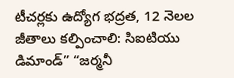టీచర్లకు ఉద్యోగ భద్రత, 12 నెలల జీతాలు కల్పించాలి: సిఐటియు డిమాండ్” “జర్మనీ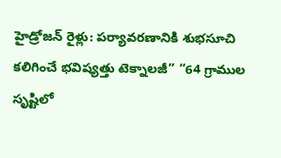హైడ్రోజన్ రైళ్లు: పర్యావరణానికి శుభసూచి కలిగించే భవిష్యత్తు టెక్నాలజీ” “64 గ్రాముల సృష్టిలో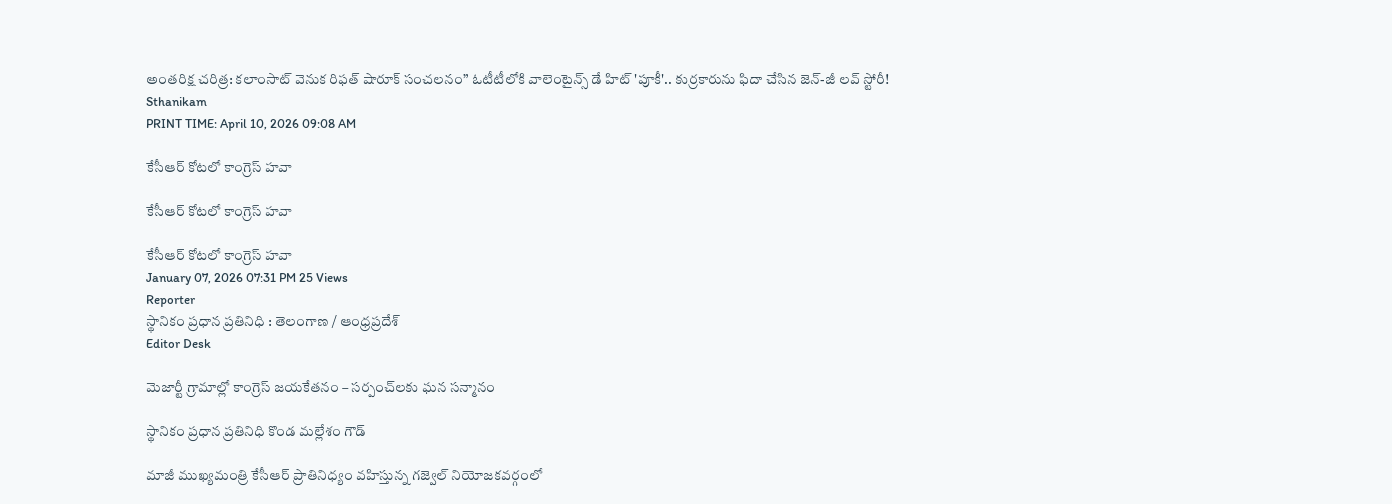అంతరిక్ష చరిత్ర: కలాంసాట్ వెనుక రిఫత్ షారూక్ సంచలనం” ఓటీటీలోకి వాలెంటైన్స్ డే హిట్ 'పూకీ'.. కుర్రకారును ఫిదా చేసిన జెన్-జీ లవ్ స్టోరీ!
Sthanikam
PRINT TIME: April 10, 2026 09:08 AM

కేసీఆర్ కోటలో కాంగ్రెస్ హవా

కేసీఆర్ కోటలో కాంగ్రెస్ హవా

కేసీఆర్ కోటలో కాంగ్రెస్ హవా
January 07, 2026 07:31 PM 25 Views
Reporter
స్థానికం ప్రధాన ప్రతినిధి : తెలంగాణ / ఆంధ్రప్రదేశ్
Editor Desk

మెజార్టీ గ్రామాల్లో కాంగ్రెస్ జయకేతనం – సర్పంచ్‌లకు ఘన సన్మానం

స్థానికం ప్రధాన ప్రతినిధి కొండ మల్లేశం గౌడ్

మాజీ ముఖ్యమంత్రి కేసీఆర్ ప్రాతినిధ్యం వహిస్తున్న గజ్వెల్ నియోజకవర్గంలో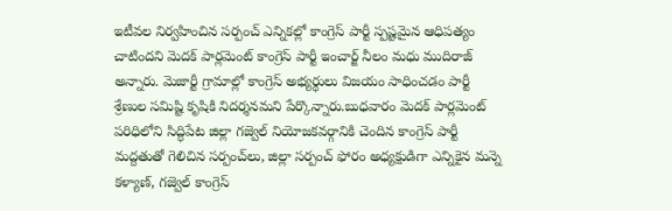ఇటీవల నిర్వహించిన సర్పంచ్ ఎన్నికల్లో కాంగ్రెస్ పార్టీ స్పష్టమైన ఆధిపత్యం చాటిందని మెదక్ పార్లమెంట్ కాంగ్రెస్ పార్టీ ఇంచార్జ్ నీలం మధు ముదిరాజ్ అన్నారు. మెజార్టీ గ్రామాల్లో కాంగ్రెస్ అభ్యర్థులు విజయం సాధించడం పార్టీ శ్రేణుల సమిష్టి కృషికి నిదర్శనమని పేర్కొన్నారు.బుధవారం మెదక్ పార్లమెంట్ పరిధిలోని సిద్ధిపేట జిల్లా గజ్వెల్ నియోజకవర్గానికి చెందిన కాంగ్రెస్ పార్టీ మద్దతుతో గెలిచిన సర్పంచ్‌లు, జిల్లా సర్పంచ్ ఫోరం అధ్యక్షుడిగా ఎన్నికైన మన్నె కళ్యాణ్, గజ్వెల్ కాంగ్రెస్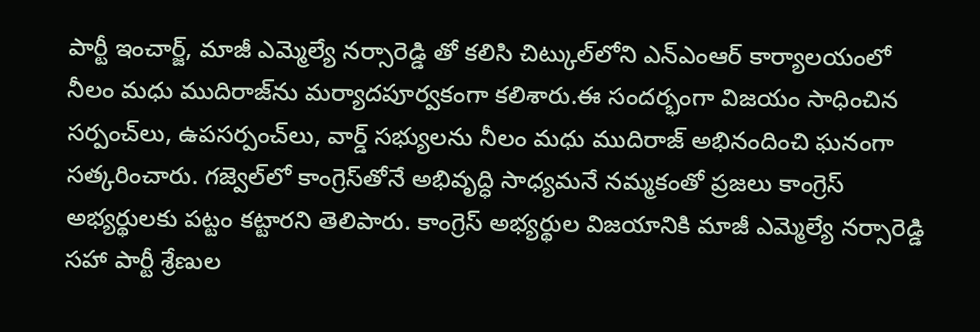పార్టీ ఇంచార్జ్, మాజీ ఎమ్మెల్యే నర్సారెడ్డి తో కలిసి చిట్కుల్‌లోని ఎన్‌ఎంఆర్ కార్యాలయంలో నీలం మధు ముదిరాజ్‌ను మర్యాదపూర్వకంగా కలిశారు.ఈ సందర్భంగా విజయం సాధించిన సర్పంచ్‌లు, ఉపసర్పంచ్‌లు, వార్డ్ సభ్యులను నీలం మధు ముదిరాజ్ అభినందించి ఘనంగా సత్కరించారు. గజ్వెల్‌లో కాంగ్రెస్‌తోనే అభివృద్ధి సాధ్యమనే నమ్మకంతో ప్రజలు కాంగ్రెస్ అభ్యర్థులకు పట్టం కట్టారని తెలిపారు. కాంగ్రెస్ అభ్యర్థుల విజయానికి మాజీ ఎమ్మెల్యే నర్సారెడ్డి సహా పార్టీ శ్రేణుల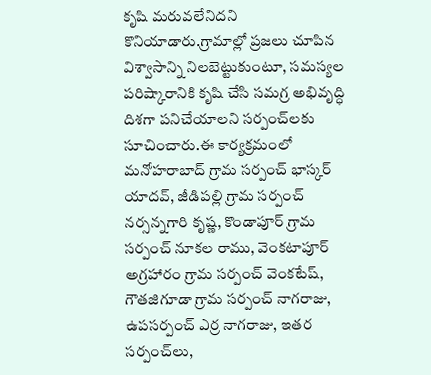కృషి మరువలేనిదని కొనియాడారు.గ్రామాల్లో ప్రజలు చూపిన విశ్వాసాన్ని నిలబెట్టుకుంటూ, సమస్యల పరిష్కారానికి కృషి చేసి సమగ్ర అభివృద్ధి దిశగా పనిచేయాలని సర్పంచ్‌లకు సూచించారు.ఈ కార్యక్రమంలో మనోహరాబాద్ గ్రామ సర్పంచ్ భాస్కర్ యాదవ్, జీడిపల్లి గ్రామ సర్పంచ్ నర్సన్నగారి కృష్ణ, కొండాపూర్ గ్రామ సర్పంచ్ నూకల రాము, వెంకటాపూర్ అగ్రహారం గ్రామ సర్పంచ్ వెంకటేష్, గౌతజిగూడా గ్రామ సర్పంచ్ నాగరాజు, ఉపసర్పంచ్ ఎర్ర నాగరాజు, ఇతర సర్పంచ్‌లు,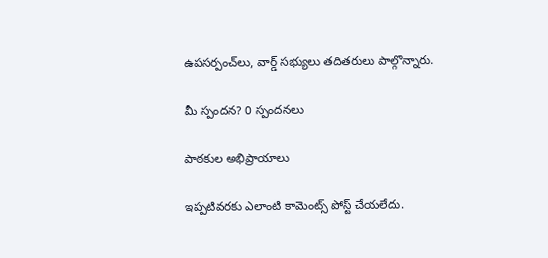ఉపసర్పంచ్‌లు, వార్డ్ సభ్యులు తదితరులు పాల్గొన్నారు.

మీ స్పందన? 0 స్పందనలు

పాఠకుల అభిప్రాయాలు

ఇప్పటివరకు ఎలాంటి కామెంట్స్ పోస్ట్ చేయలేదు.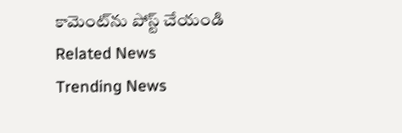కామెంట్‌ను పోస్ట్ చేయండి
Related News
Trending News